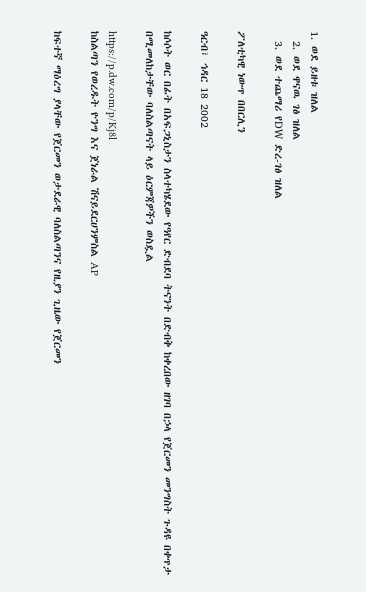1. ወደ ይዘቱ ዝለል
  2. ወደ ዋናዉ ገፅ ዝለል
  3. ወደ ተጨማሪ የDW ድረ-ገፅ ዝለል

ፖለቲካዊ ነውጥ በበርሊን

ዓርብ፣ ኅዳር 18 2002

ከሶሶት ወር በፊት በአፍጋኒስታን ስላተካሄደው የዓየር ድብደባ ትናንት በድብቅ ከቀረበው ዘገባ በኃላ የጀርመን መንግስት ጉዳዩ በቀጥታ በሚመለከታቸው ባለስልጣናት ላይ ዕርምጃዎችን ወስዷል

https://p.dw.com/p/Kj8l
ከስልጣን የወረዱት ዮንግ እና ጀነራል ሽናይደርሀንምስል AP

ከፍተኛ ማዕረግ ያላቸው የጀርመን ወታደራዊ ባለስልጣንና የዚያን ጊዜው የጀርመን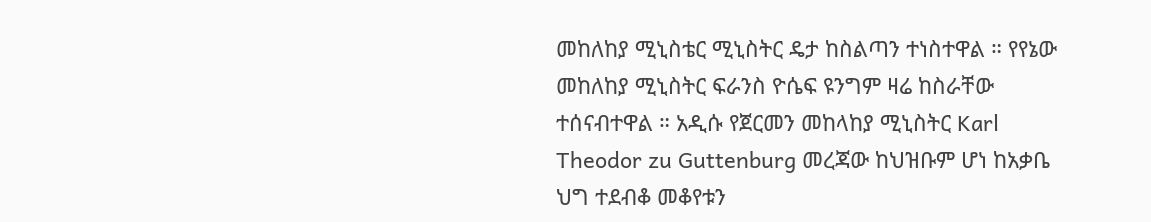መከለከያ ሚኒስቴር ሚኒስትር ዴታ ከስልጣን ተነስተዋል ። የየኔው መከለከያ ሚኒስትር ፍራንስ ዮሴፍ ዩንግም ዛሬ ከስራቸው ተሰናብተዋል ። አዲሱ የጀርመን መከላከያ ሚኒስትር Karl Theodor zu Guttenburg መረጃው ከህዝቡም ሆነ ከአቃቤ ህግ ተደብቆ መቆየቱን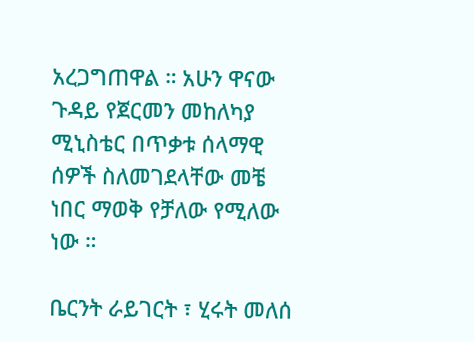አረጋግጠዋል ። አሁን ዋናው ጉዳይ የጀርመን መከለካያ ሚኒስቴር በጥቃቱ ሰላማዊ ሰዎች ስለመገደላቸው መቼ ነበር ማወቅ የቻለው የሚለው ነው ።

ቤርንት ራይገርት ፣ ሂሩት መለሰ